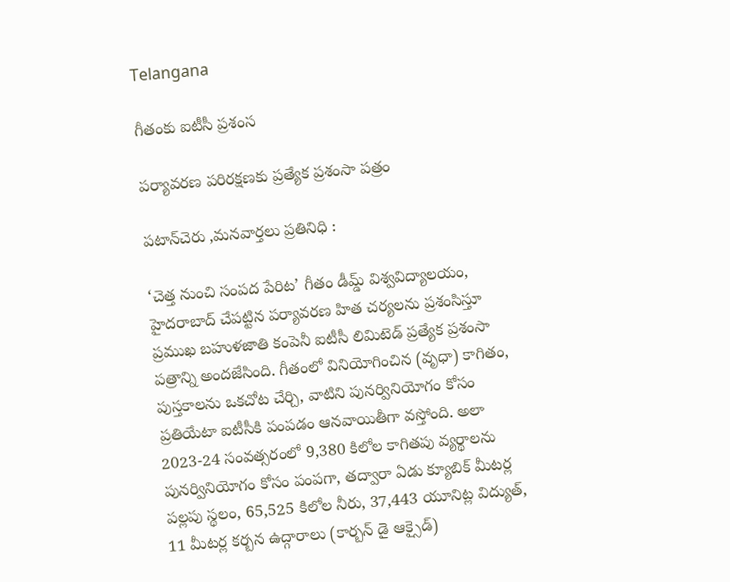Telangana

గీతంకు ఐటీసీ ప్రశంస

పర్యావరణ పరిరక్షణకు ప్రత్యేక ప్రశంసా పత్రం

పటాన్‌చెరు ,మనవార్తలు ప్రతినిధి :

‘చెత్త నుంచి సంపద పేరిట’ గీతం డీమ్డ్ విశ్వవిద్యాలయం, హైదరాబాద్ చేపట్టిన పర్యావరణ హిత చర్యలను ప్రశంసిస్తూ ప్రముఖ బహుళజాతి కంపెనీ ఐటీసీ లిమిటెడ్ ప్రత్యేక ప్రశంసా పత్రాన్ని అందజేసింది. గీతంలో వినియోగించిన (వృధా) కాగితం, పుస్తకాలను ఒకచోట చేర్చి, వాటిని పునర్వినియోగం కోసం ప్రతియేటా ఐటీసీకి పంపడం ఆనవాయితీగా వస్తోంది. అలా 2023-24 సంవత్సరంలో 9,380 కిలోల కాగితపు వ్యర్థాలను పునర్వినియోగం కోసం పంపగా, తద్వారా ఏడు క్యూబిక్ మీటర్ల పల్లపు స్థలం, 65,525 కిలోల నీరు, 37,443 యూనిట్ల విద్యుత్, 11 మీటర్ల కర్బన ఉద్గారాలు (కార్బన్ డై ఆక్సైడ్)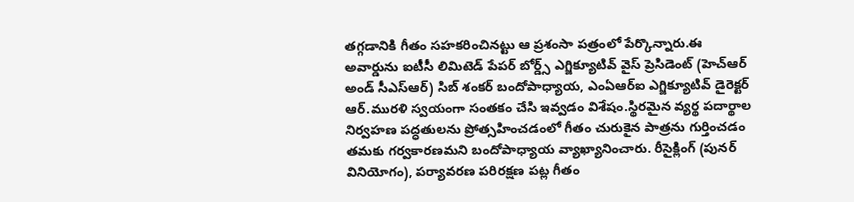తగ్గడానికి గీతం సహకరించినట్టు ఆ ప్రశంసా పత్రంలో పేర్కొన్నారు.ఈ అవార్డును ఐటీసీ లిమిటెడ్ పేపర్ బోర్డ్స్ ఎగ్జిక్యూటివ్ వైస్ ప్రెసిడెంట్ (హెచ్ఆర్ అండ్ సీఎస్ఆర్) సిబ్ శంకర్ బందోపాధ్యాయ, ఎంఏఆర్ఐ ఎగ్జిక్యూటివ్ డైరెక్టర్ ఆర్.మురళి స్వయంగా సంతకం చేసి ఇవ్వడం విశేషం.స్థిరమైన వ్యర్థ పదార్థాల నిర్వహణ పద్ధతులను ప్రోత్సహించడంలో గీతం చురుకైన పాత్రను గుర్తించడం తమకు గర్వకారణమని బందోపాధ్యాయ వ్యాఖ్యానించారు. రీసైక్లింగ్ (పునర్ వినియోగం), పర్యావరణ పరిరక్షణ పట్ల గీతం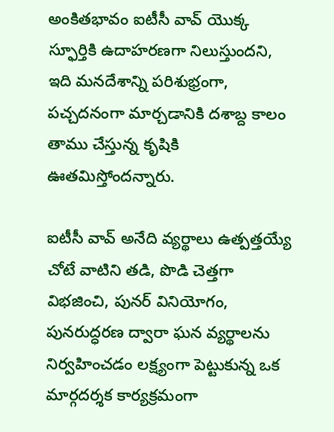అంకితభావం ఐటీసీ వావ్ యొక్క స్ఫూర్తికి ఉదాహరణగా నిలుస్తుందని, ఇది మనదేశాన్ని పరిశుభ్రంగా, పచ్చదనంగా మార్చడానికి దశాబ్ద కాలం తాము చేస్తున్న కృషికి ఊతమిస్తోందన్నారు.

ఐటీసీ వావ్ అనేది వ్యర్థాలు ఉత్పత్తయ్యే చోటే వాటిని తడి, పొడి చెత్తగా విభజించి, పునర్ వినియోగం, పునరుద్ధరణ ద్వారా ఘన వ్యర్థాలను నిర్వహించడం లక్ష్యంగా పెట్టుకున్న ఒక మార్గదర్శక కార్యక్రమంగా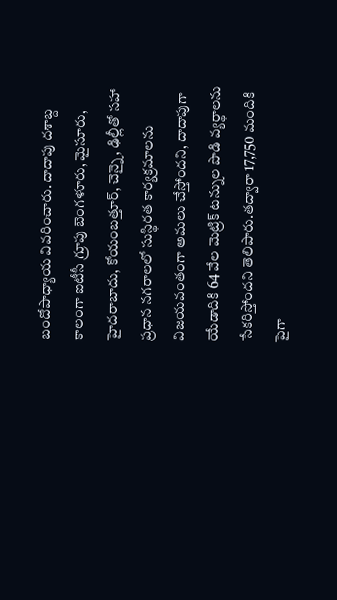బందోపాధ్యాయ వివరించారు. దాదాపు దశాబ్ద కాలంగా ఐటీసీ గ్రూపు బెంగళూరు, మైసూరు, హైదరాబాదు, కోయంబత్తూర్, చెన్నై, ఢిల్లీతో సహా ప్రధాన నగరాలలో సుస్థిరత కార్యక్రమాలను విజయవంతంగా అమలు చేస్తోందని, దాదాపుగా యేడాదికి 64 వేల మెట్రిక్ టన్నుల పొడి వ్యర్థాలను సేకరిస్తోందని తెలిపారు.తద్వారా 17,750 మందికి పైగా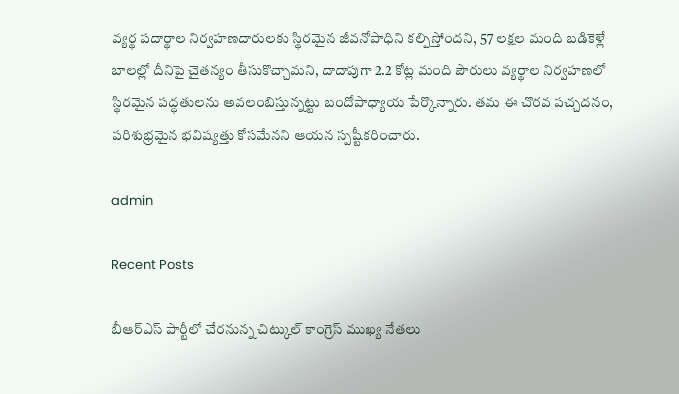వ్యర్థ పదార్థాల నిర్వహణదారులకు స్థిరమైన జీవనోపాధిని కల్పిస్తోందని, 57 లక్షల మంది బడికెళ్లే బాలల్లో దీనిపై చైతన్యం తీసుకొచ్చామని, దాదాపుగా 2.2 కోట్ల మంది పౌరులు వ్యర్థాల నిర్వహణలో స్థిరమైన పద్ధతులను అవలంబిస్తున్నట్టు బందోపాధ్యాయ పేర్కొన్నారు. తమ ఈ చొరవ పచ్చదనం, పరిశుభ్రమైన భవిష్యత్తు కోసమేనని ఆయన స్పష్టీకరించారు.

admin

Recent Posts

బీఆర్ఎస్ పార్టీలో చేరనున్న చిట్కుల్ కాంగ్రెస్ ముఖ్య నేతలు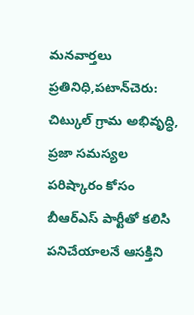మనవార్తలు ప్రతినిధి,పటాన్‌చెరు: చిట్కుల్ గ్రామ అభివృద్ధి, ప్రజా సమస్యల పరిష్కారం కోసం బీఆర్ఎస్ పార్టీతో కలిసి పనిచేయాలనే ఆసక్తిని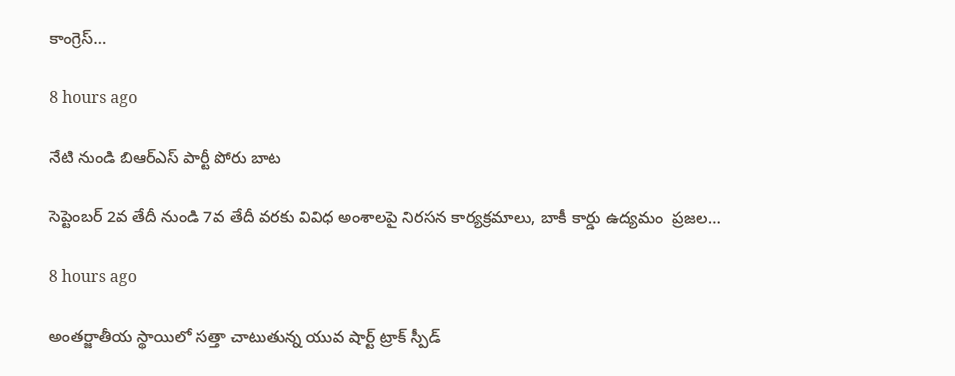కాంగ్రెస్…

8 hours ago

నేటి నుండి బిఆర్ఎస్ పార్టీ పోరు బాట

సెప్టెంబర్ 2వ తేదీ నుండి 7వ తేదీ వరకు వివిధ అంశాలపై నిరసన కార్యక్రమాలు, బాకీ కార్డు ఉద్యమం  ప్రజల…

8 hours ago

అంతర్జాతీయ స్థాయిలో సత్తా చాటుతున్న యువ షార్ట్ ట్రాక్ స్పీడ్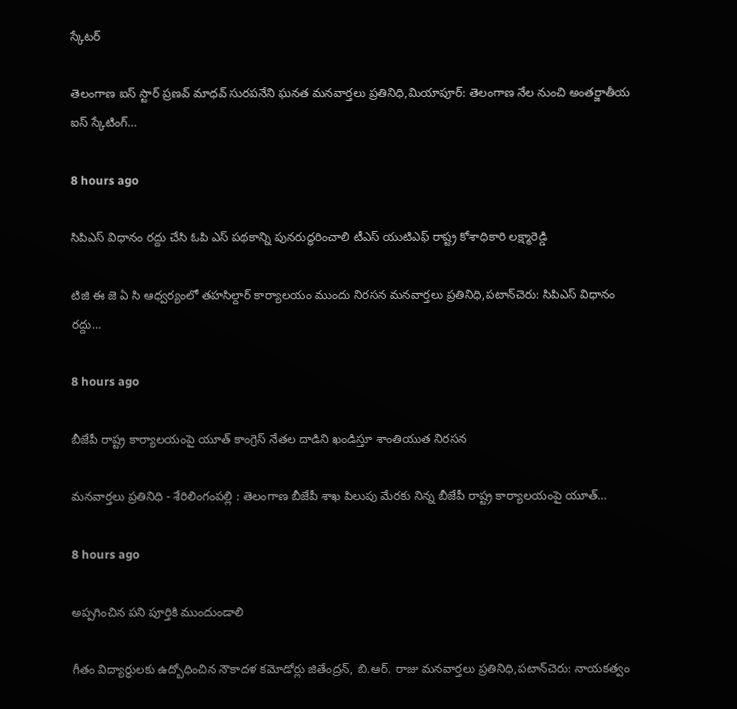స్కేటర్

తెలంగాణ ఐస్ స్టార్ ప్రణవ్ మాధవ్ సురపనేని ఘనత మనవార్తలు ప్రతినిధి,మియాపూర్: తెలంగాణ నేల నుంచి అంతర్జాతీయ ఐస్ స్కేటింగ్…

8 hours ago

సిపిఎస్ విధానం రద్దు చేసి ఓపి ఎస్ పథకాన్ని పునరుద్ధరించాలి టీఎస్ యుటిఎఫ్ రాష్ట్ర కోశాధికారి లక్ష్మారెడ్డి

టిజి ఈ జె ఏ సి ఆధ్వర్యంలో తహసిల్దార్ కార్యాలయం ముందు నిరసన మనవార్తలు ప్రతినిధి,పటాన్‌చెరు: సిపిఎస్ విధానం రద్దు…

8 hours ago

బీజేపీ రాష్ట్ర కార్యాలయంపై యూత్ కాంగ్రెస్ నేతల దాడిని ఖండిస్తూ శాంతియుత నిరసన

మనవార్తలు ప్రతినిధి - శేరిలింగంపల్లి : తెలంగాణ బీజేపీ శాఖ పిలుపు మేరకు నిన్న బీజేపీ రాష్ట్ర కార్యాలయంపై యూత్…

8 hours ago

అప్పగించిన పని పూర్తికి ముందుండాలి

గీతం విద్యార్థులకు ఉద్బోధించిన నౌకాదళ కమోడోర్లు జితేంద్రన్, బి.ఆర్. రాజు మనవార్తలు ప్రతినిధి,పటాన్‌చెరు: నాయకత్వం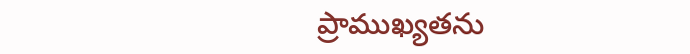ప్రాముఖ్యతను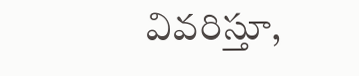వివరిస్తూ,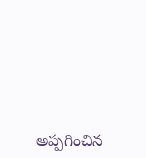అప్పగించిన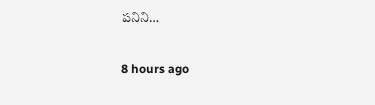పనిని…

8 hours ago